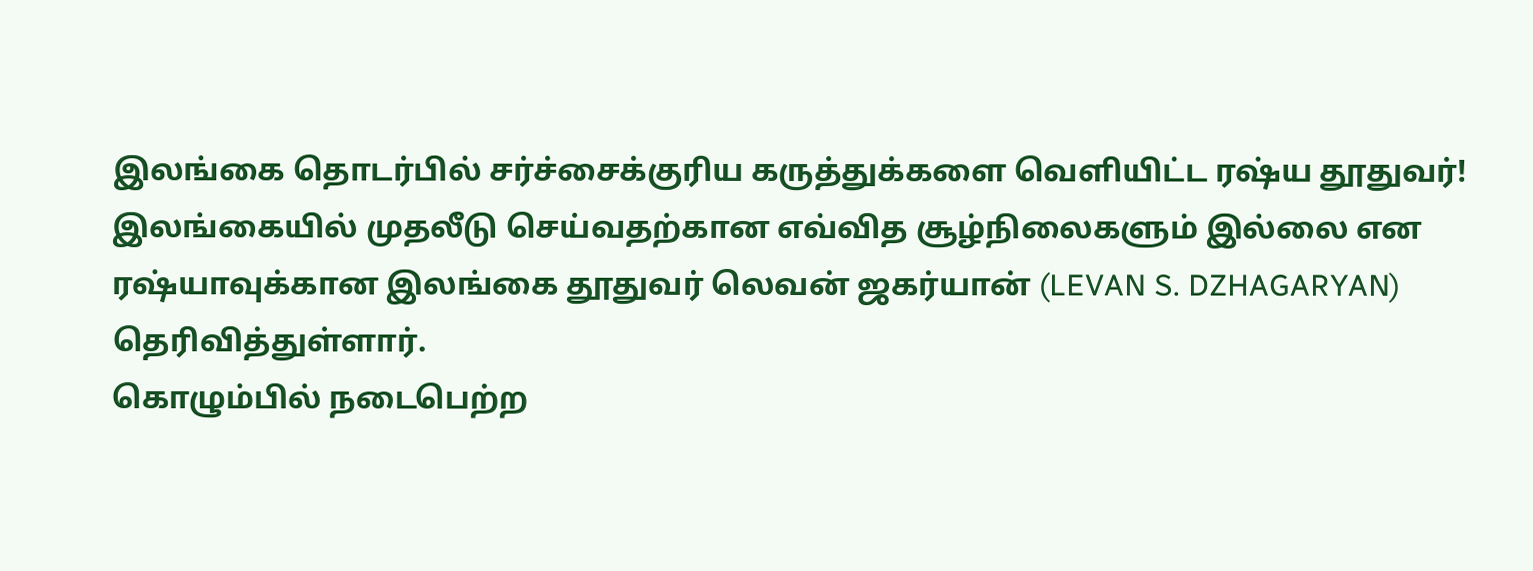இலங்கை தொடர்பில் சர்ச்சைக்குரிய கருத்துக்களை வெளியிட்ட ரஷ்ய தூதுவர்!
இலங்கையில் முதலீடு செய்வதற்கான எவ்வித சூழ்நிலைகளும் இல்லை என ரஷ்யாவுக்கான இலங்கை தூதுவர் லெவன் ஜகர்யான் (LEVAN S. DZHAGARYAN) தெரிவித்துள்ளார்.
கொழும்பில் நடைபெற்ற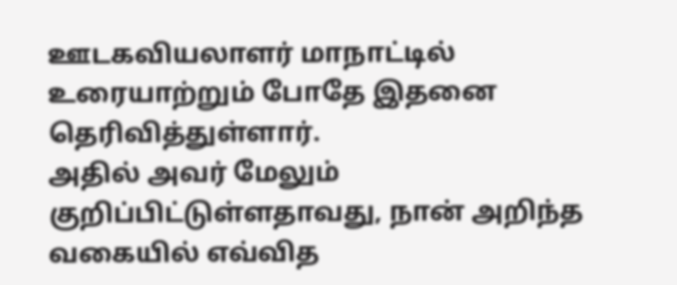ஊடகவியலாளர் மாநாட்டில் உரையாற்றும் போதே இதனை தெரிவித்துள்ளார்.
அதில் அவர் மேலும் குறிப்பிட்டுள்ளதாவது, நான் அறிந்த வகையில் எவ்வித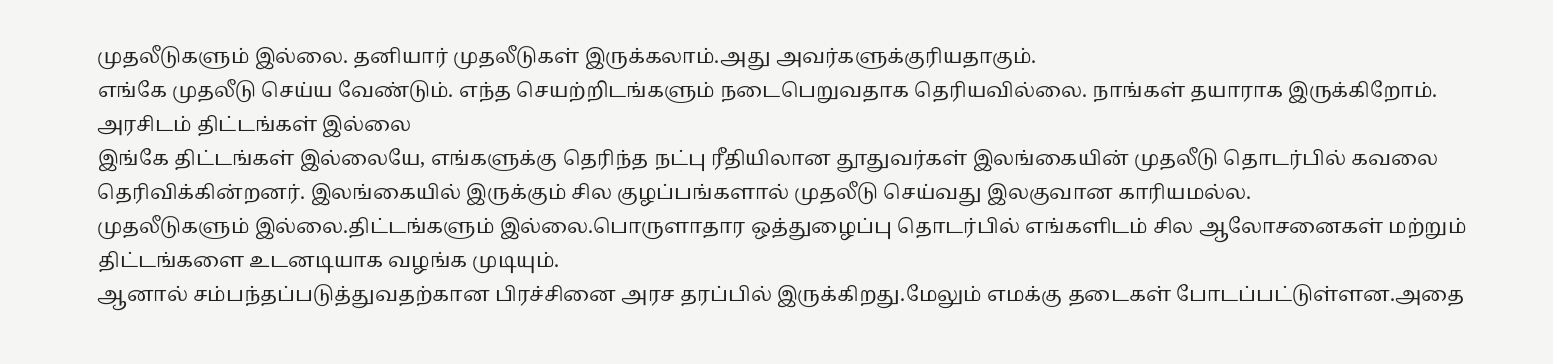முதலீடுகளும் இல்லை. தனியார் முதலீடுகள் இருக்கலாம்.அது அவர்களுக்குரியதாகும்.
எங்கே முதலீடு செய்ய வேண்டும். எந்த செயற்றிடங்களும் நடைபெறுவதாக தெரியவில்லை. நாங்கள் தயாராக இருக்கிறோம்.
அரசிடம் திட்டங்கள் இல்லை
இங்கே திட்டங்கள் இல்லையே, எங்களுக்கு தெரிந்த நட்பு ரீதியிலான தூதுவர்கள் இலங்கையின் முதலீடு தொடர்பில் கவலை தெரிவிக்கின்றனர். இலங்கையில் இருக்கும் சில குழப்பங்களால் முதலீடு செய்வது இலகுவான காரியமல்ல.
முதலீடுகளும் இல்லை.திட்டங்களும் இல்லை.பொருளாதார ஒத்துழைப்பு தொடர்பில் எங்களிடம் சில ஆலோசனைகள் மற்றும் திட்டங்களை உடனடியாக வழங்க முடியும்.
ஆனால் சம்பந்தப்படுத்துவதற்கான பிரச்சினை அரச தரப்பில் இருக்கிறது.மேலும் எமக்கு தடைகள் போடப்பட்டுள்ளன.அதை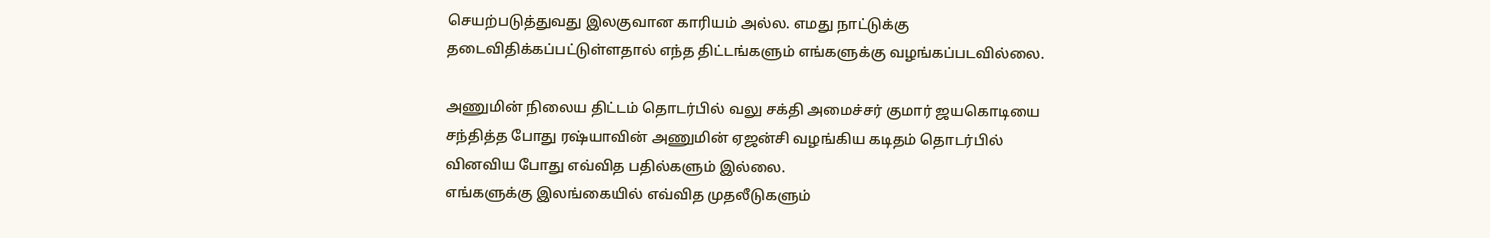செயற்படுத்துவது இலகுவான காரியம் அல்ல. எமது நாட்டுக்கு தடைவிதிக்கப்பட்டுள்ளதால் எந்த திட்டங்களும் எங்களுக்கு வழங்கப்படவில்லை.

அணுமின் நிலைய திட்டம் தொடர்பில் வலு சக்தி அமைச்சர் குமார் ஜயகொடியை சந்தித்த போது ரஷ்யாவின் அணுமின் ஏஜன்சி வழங்கிய கடிதம் தொடர்பில் வினவிய போது எவ்வித பதில்களும் இல்லை.
எங்களுக்கு இலங்கையில் எவ்வித முதலீடுகளும்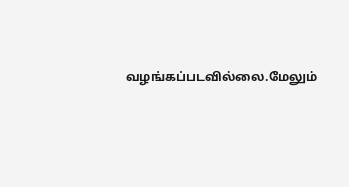வழங்கப்படவில்லை.மேலும்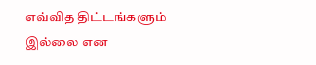எவ்வித திட்டங்களும் இல்லை என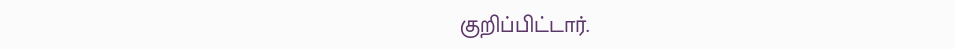குறிப்பிட்டார்.